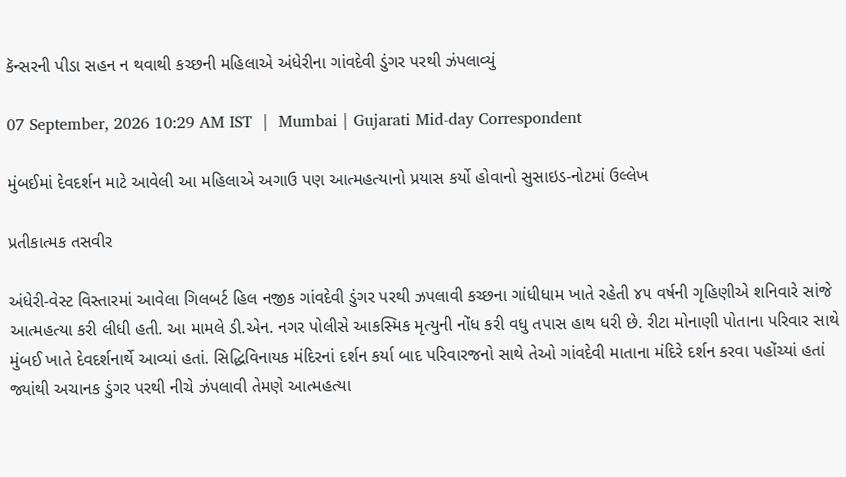કૅન્સરની પીડા સહન ન થવાથી કચ્છની મહિલાએ અંધેરીના ગાંવદેવી ડુંગર પરથી ઝંપલાવ્યું

07 September, 2026 10:29 AM IST  |  Mumbai | Gujarati Mid-day Correspondent

મુંબઈમાં દેવદર્શન માટે આવેલી આ મહિલાએ અગાઉ પણ આત્મહત્યાનો પ્રયાસ કર્યો હોવાનો સુસાઇડ-નોટમાં ઉલ્લેખ

પ્રતીકાત્મક તસવીર

અંધેરી-વેસ્ટ વિસ્તારમાં આવેલા ગિલબર્ટ હિલ નજીક ગાંવદેવી ડુંગર પરથી ઝપલાવી કચ્છના ગાંધીધામ ખાતે રહેતી ૪૫ વર્ષની ગૃહિણીએ શનિવારે સાંજે આત્મહત્યા કરી લીધી હતી. આ મામલે ડી.એન. નગર પોલીસે આકસ્મિક મૃત્યુની નોંધ કરી વધુ તપાસ હાથ ધરી છે. રીટા મોનાણી પોતાના પરિવાર સાથે મુંબઈ ખાતે દેવદર્શનાર્થે આવ્યાં હતાં. સિદ્ધિવિનાયક મંદિરનાં દર્શન કર્યા બાદ પરિવારજનો સાથે તેઓ ગાંવદેવી માતાના મંદિરે દર્શન કરવા પહોંચ્યાં હતાં જ્યાંથી અચાનક ડુંગર પરથી નીચે ઝંપલાવી તેમણે આત્મહત્યા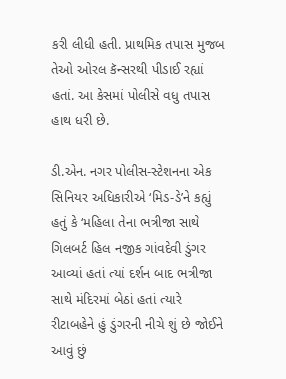કરી લીધી હતી. પ્રાથમિક તપાસ મુજબ તેઓ ઓરલ કૅન્સરથી પીડાઈ રહ્યાં હતાં. આ કેસમાં પોલીસે વધુ તપાસ હાથ ધરી છે.

ડી.એન. નગર પોલીસ-સ્ટેશનના એક સિનિયર અધિકારીએ ‘મિડ-ડે’ને કહ્યું હતું કે ‘મહિલા તેના ભત્રીજા સાથે ગિલબર્ટ હિલ નજીક ગાંવદેવી ડુંગર આવ્યાં હતાં ત્યાં દર્શન બાદ ભત્રીજા સાથે મંદિરમાં બેઠાં હતાં ત્યારે રીટાબહેને હું ડુંગરની નીચે શું છે જોઈને આવું છું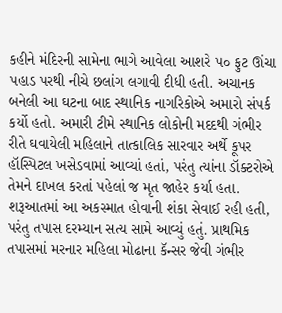કહીને મંદિરની સામેના ભાગે આવેલા આશરે ૫૦ ફુટ ઊંચા પહાડ પરથી નીચે છલાંગ લગાવી દીધી હતી. અચાનક બનેલી આ ઘટના બાદ સ્થાનિક નાગરિકોએ અમારો સંપર્ક કર્યો હતો. અમારી ટીમે સ્થાનિક લોકોની મદદથી ગંભીર રીતે ઘવાયેલી મહિલાને તાત્કાલિક સારવાર અર્થે કૂપર હૉસ્પિટલ ખસેડવામાં આવ્યાં હતાં, પરંતુ ત્યાંના ડૉક્ટરોએ તેમને દાખલ કરતાં પહેલાં જ મૃત જાહેર કર્યા હતા. શરૂઆતમાં આ અકસ્માત હોવાની શંકા સેવાઈ રહી હતી, પરંતુ તપાસ દરમ્યાન સત્ય સામે આવ્યું હતું. પ્રાથમિક તપાસમાં મરનાર મહિલા મોઢાના કૅન્સર જેવી ગંભીર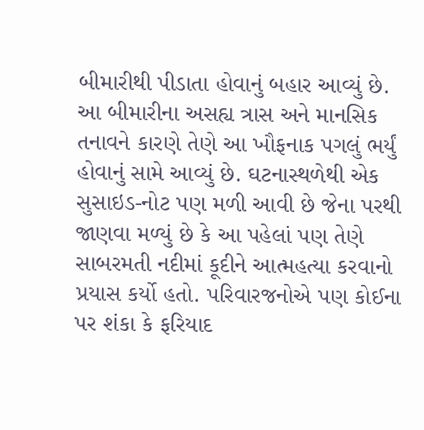બીમારીથી પીડાતા હોવાનું બહાર આવ્યું છે. આ બીમારીના અસહ્ય ત્રાસ અને માનસિક તનાવને કારણે તેણે આ ખૌફનાક પગલું ભર્યું હોવાનું સામે આવ્યું છે. ઘટનાસ્થળેથી એક સુસાઇડ-નોટ પણ મળી આવી છે જેના પરથી જાણવા મળ્યું છે કે આ પહેલાં પણ તેણે સાબરમતી નદીમાં કૂદીને આત્મહત્યા કરવાનો પ્રયાસ કર્યો હતો. પરિવારજનોએ પણ કોઈના પર શંકા કે ફરિયાદ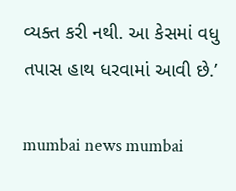વ્યક્ત કરી નથી. આ કેસમાં વધુ તપાસ હાથ ધરવામાં આવી છે.’

mumbai news mumbai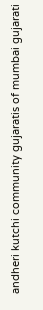andheri kutchi community gujaratis of mumbai gujarati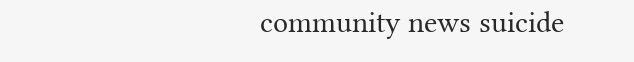community news suicide